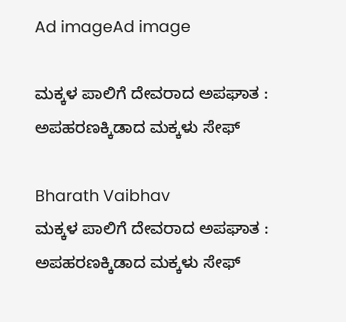Ad imageAd image

ಮಕ್ಕಳ ಪಾಲಿಗೆ ದೇವರಾದ ಅಪಘಾತ : ಅಪಹರಣಕ್ಕಿಡಾದ ಮಕ್ಕಳು ಸೇಫ್

Bharath Vaibhav
ಮಕ್ಕಳ ಪಾಲಿಗೆ ದೇವರಾದ ಅಪಘಾತ : ಅಪಹರಣಕ್ಕಿಡಾದ ಮಕ್ಕಳು ಸೇಫ್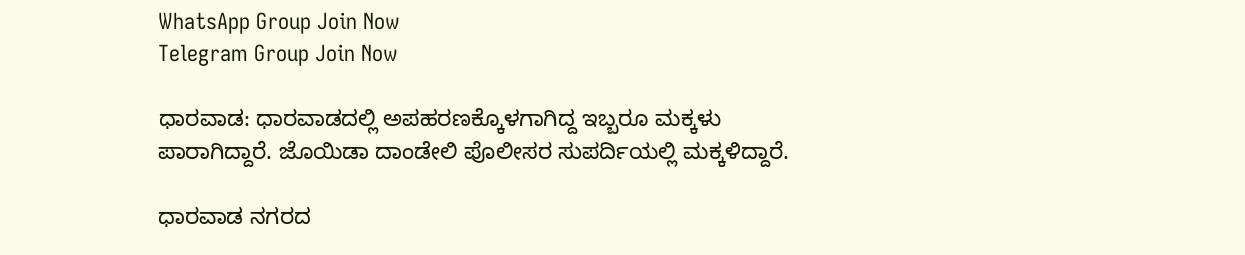WhatsApp Group Join Now
Telegram Group Join Now

ಧಾರವಾಡ: ಧಾರವಾಡದಲ್ಲಿ ಅಪಹರಣಕ್ಕೊಳಗಾಗಿದ್ದ ಇಬ್ಬರೂ ಮಕ್ಕಳು ಪಾರಾಗಿದ್ದಾರೆ. ಜೊಯಿಡಾ ದಾಂಡೇಲಿ ಪೊಲೀಸರ ಸುಪರ್ದಿಯಲ್ಲಿ ಮಕ್ಕಳಿದ್ದಾರೆ.

ಧಾರವಾಡ ನಗರದ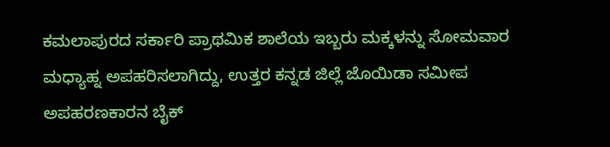ಕಮಲಾಪುರದ ಸರ್ಕಾರಿ ಪ್ರಾಥಮಿಕ ಶಾಲೆಯ ಇಬ್ಬರು ಮಕ್ಕಳನ್ನು ಸೋಮವಾರ ಮಧ್ಯಾಹ್ನ ಅಪಹರಿಸಲಾಗಿದ್ದು, ಉತ್ತರ ಕನ್ನಡ ಜಿಲ್ಲೆ ಜೊಯಿಡಾ ಸಮೀಪ ಅಪಹರಣಕಾರನ ಬೈಕ್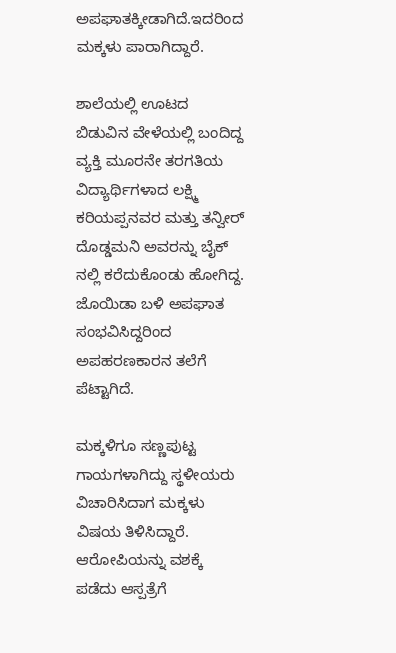ಅಪಘಾತಕ್ಕೀಡಾಗಿದೆ.ಇದರಿಂದ ಮಕ್ಕಳು ಪಾರಾಗಿದ್ದಾರೆ.

ಶಾಲೆಯಲ್ಲಿ ಊಟದ ಬಿಡುವಿನ ವೇಳೆಯಲ್ಲಿ ಬಂದಿದ್ದ ವ್ಯಕ್ತಿ ಮೂರನೇ ತರಗತಿಯ ವಿದ್ಯಾರ್ಥಿಗಳಾದ ಲಕ್ಷ್ಮಿ ಕರಿಯಪ್ಪನವರ ಮತ್ತು ತನ್ವೀರ್ ದೊಡ್ಡಮನಿ ಅವರನ್ನು ಬೈಕ್ ನಲ್ಲಿ ಕರೆದುಕೊಂಡು ಹೋಗಿದ್ದ. ಜೊಯಿಡಾ ಬಳಿ ಅಪಘಾತ ಸಂಭವಿಸಿದ್ದರಿಂದ ಅಪಹರಣಕಾರನ ತಲೆಗೆ ಪೆಟ್ಟಾಗಿದೆ.

ಮಕ್ಕಳಿಗೂ ಸಣ್ಣಪುಟ್ಟ ಗಾಯಗಳಾಗಿದ್ದು ಸ್ಥಳೀಯರು ವಿಚಾರಿಸಿದಾಗ ಮಕ್ಕಳು ವಿಷಯ ತಿಳಿಸಿದ್ದಾರೆ. ಆರೋಪಿಯನ್ನು ವಶಕ್ಕೆ ಪಡೆದು ಆಸ್ಪತ್ರೆಗೆ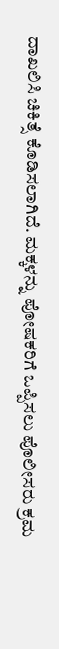ದಾಖಲಿಸಿ ಚಿಕಿತ್ಸೆ ಕೊಡಿಸಲಾಗಿದೆ. ಮಕ್ಕಳನ್ನು ಪೋಷಕರಿಗೆ ಒಪ್ಪಿಸಲು ಪೊಲೀಸರು ಕ್ರಮ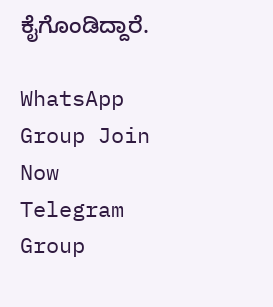ಕೈಗೊಂಡಿದ್ದಾರೆ.

WhatsApp Group Join Now
Telegram Group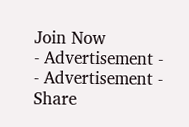Join Now
- Advertisement -  - Advertisement -
Share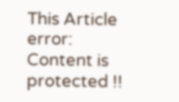This Article
error: Content is protected !!